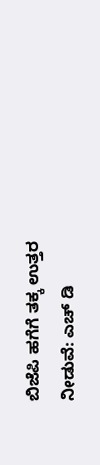ಬಿಜೆಪಿ ಹಗೆಗೆ ತಕ್ಕ ಉತ್ತರ ನೀಡುವೆ: ಎಚ್ ಡಿ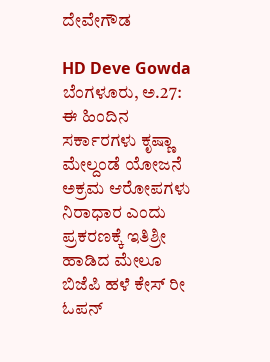ದೇವೇಗೌಡ

HD Deve Gowda
ಬೆಂಗಳೂರು, ಅ.27: ಈ ಹಿಂದಿನ ಸರ್ಕಾರಗಳು ಕೃಷ್ಣಾ ಮೇಲ್ದಂಡೆ ಯೋಜನೆ ಅಕ್ರಮ ಆರೋಪಗಳು ನಿರಾಧಾರ ಎಂದು ಪ್ರಕರಣಕ್ಕೆ ಇತಿಶ್ರೀ ಹಾಡಿದ ಮೇಲೂ ಬಿಜೆಪಿ ಹಳೆ ಕೇಸ್ ರೀ ಓಪನ್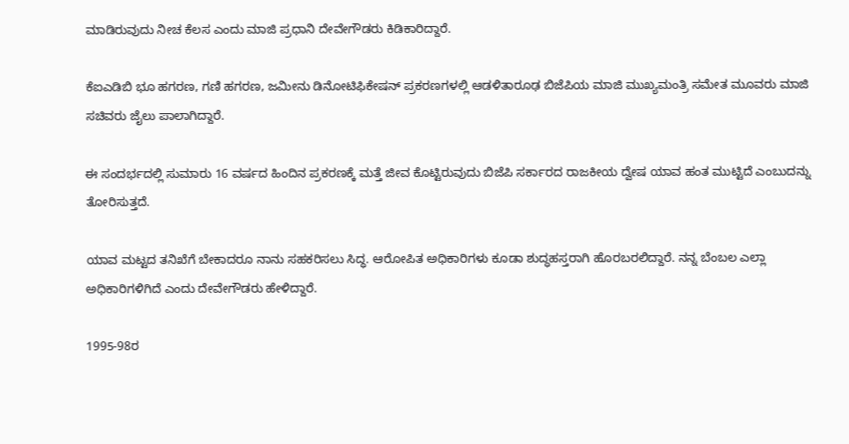ಮಾಡಿರುವುದು ನೀಚ ಕೆಲಸ ಎಂದು ಮಾಜಿ ಪ್ರಧಾನಿ ದೇವೇಗೌಡರು ಕಿಡಿಕಾರಿದ್ದಾರೆ.

ಕೆಐಎಡಿಬಿ ಭೂ ಹಗರಣ, ಗಣಿ ಹಗರಣ, ಜಮೀನು ಡಿನೋಟಿಫಿಕೇಷನ್‌ ಪ್ರಕರಣಗಳಲ್ಲಿ ಆಡಳಿತಾರೂಢ ಬಿಜೆಪಿಯ ಮಾಜಿ ಮುಖ್ಯಮಂತ್ರಿ ಸಮೇತ ಮೂವರು ಮಾಜಿ ಸಚಿವರು ಜೈಲು ಪಾಲಾಗಿದ್ದಾರೆ.

ಈ ಸಂದರ್ಭದಲ್ಲಿ ಸುಮಾರು 16 ವರ್ಷದ ಹಿಂದಿನ ಪ್ರಕರಣಕ್ಕೆ ಮತ್ತೆ ಜೀವ ಕೊಟ್ಟಿರುವುದು ಬಿಜೆಪಿ ಸರ್ಕಾರದ ರಾಜಕೀಯ ದ್ವೇಷ ಯಾವ ಹಂತ ಮುಟ್ಟಿದೆ ಎಂಬುದನ್ನು ತೋರಿಸುತ್ತದೆ.

ಯಾವ ಮಟ್ಟದ ತನಿಖೆಗೆ ಬೇಕಾದರೂ ನಾನು ಸಹಕರಿಸಲು ಸಿದ್ಧ. ಆರೋಪಿತ ಅಧಿಕಾರಿಗಳು ಕೂಡಾ ಶುದ್ಧಹಸ್ತರಾಗಿ ಹೊರಬರಲಿದ್ದಾರೆ. ನನ್ನ ಬೆಂಬಲ ಎಲ್ಲಾ ಅಧಿಕಾರಿಗಳಿಗಿದೆ ಎಂದು ದೇವೇಗೌಡರು ಹೇಳಿದ್ದಾರೆ.

1995-98ರ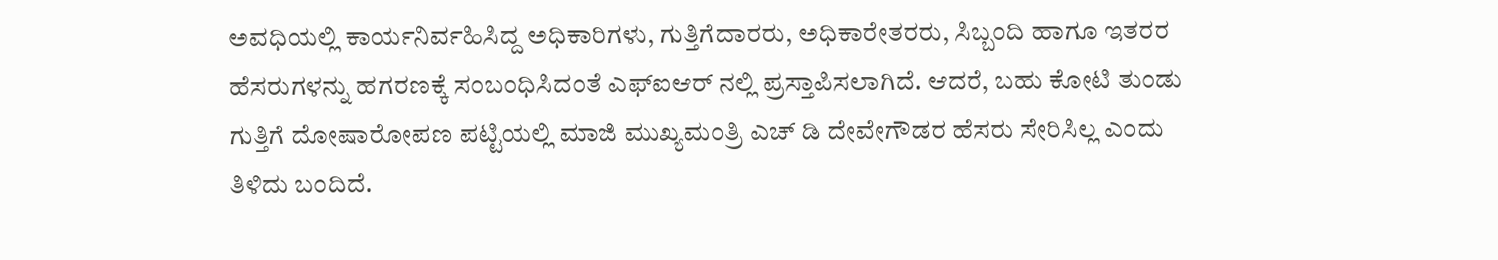ಅವಧಿಯಲ್ಲಿ ಕಾರ್ಯನಿರ್ವಹಿಸಿದ್ದ ಅಧಿಕಾರಿಗಳು, ಗುತ್ತಿಗೆದಾರರು, ಅಧಿಕಾರೇತರರು, ಸಿಬ್ಬಂದಿ ಹಾಗೂ ಇತರರ ಹೆಸರುಗಳನ್ನು ಹಗರಣಕ್ಕೆ ಸಂಬಂಧಿಸಿದಂತೆ ಎಫ್ಐಆರ್ ನಲ್ಲಿ ಪ್ರಸ್ತಾಪಿಸಲಾಗಿದೆ. ಆದರೆ, ಬಹು ಕೋಟಿ ತುಂಡು ಗುತ್ತಿಗೆ ದೋಷಾರೋಪಣ ಪಟ್ಟಿಯಲ್ಲಿ ಮಾಜಿ ಮುಖ್ಯಮಂತ್ರಿ ಎಚ್ ಡಿ ದೇವೇಗೌಡರ ಹೆಸರು ಸೇರಿಸಿಲ್ಲ ಎಂದು ತಿಳಿದು ಬಂದಿದೆ.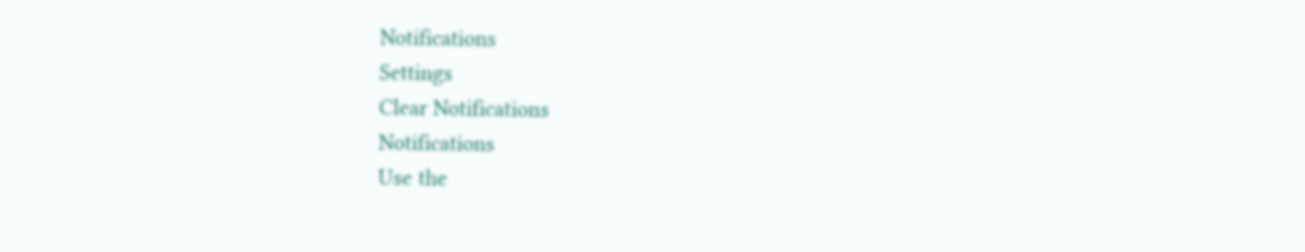Notifications
Settings
Clear Notifications
Notifications
Use the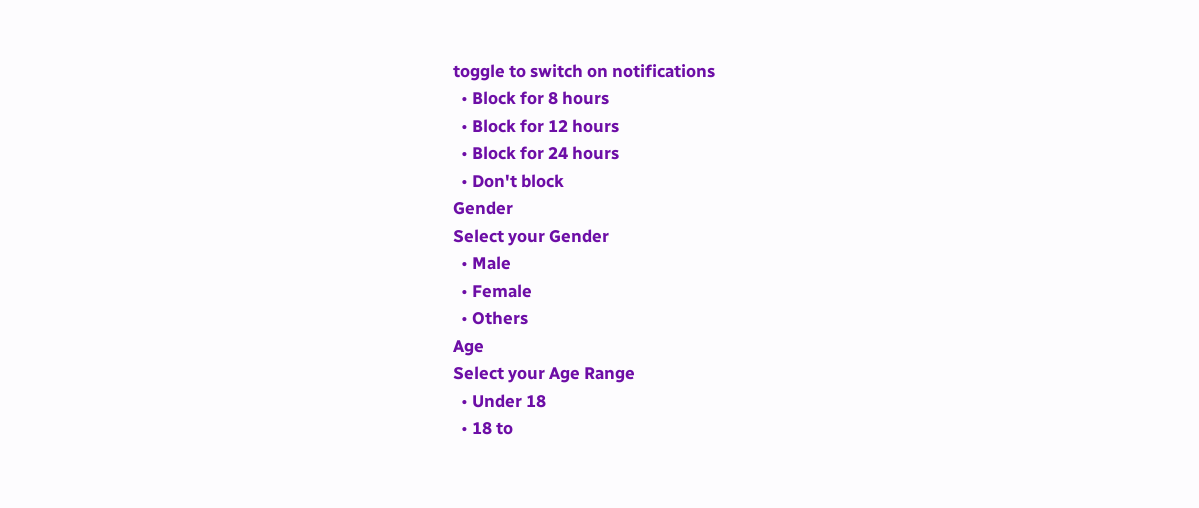toggle to switch on notifications
  • Block for 8 hours
  • Block for 12 hours
  • Block for 24 hours
  • Don't block
Gender
Select your Gender
  • Male
  • Female
  • Others
Age
Select your Age Range
  • Under 18
  • 18 to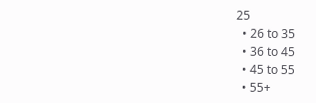25
  • 26 to 35
  • 36 to 45
  • 45 to 55
  • 55+